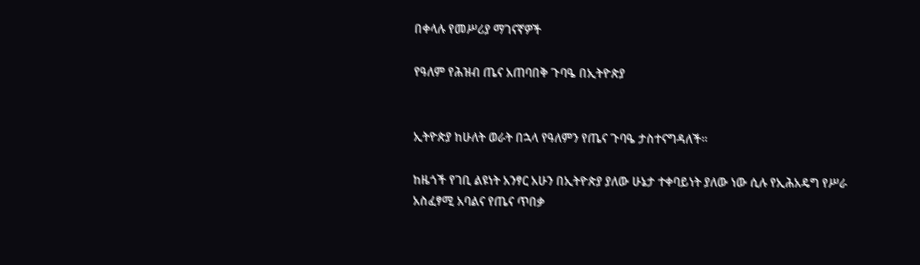በቀላሉ የመሥሪያ ማገናኛዎች

የዓለም የሕዝብ ጤና አጠባበቅ ጉባዔ በኢትዮጵያ


ኢትዮጵያ ከሁለት ወራት በኋላ የዓለምን የጤና ጉባዔ ታስተናግዳለች፡፡

ከዜጎች የገቢ ልዩነት አንፃር አሁን በኢትዮጵያ ያለው ሁኔታ ተቀባይነት ያለው ነው ሲሉ የኢሕአዴግ የሥራ አስፈፃሚ አባልና የጤና ጥበቃ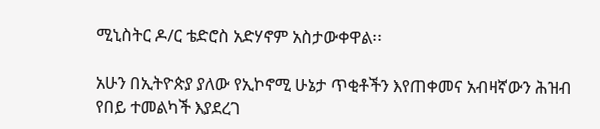ሚኒስትር ዶ/ር ቴድሮስ አድሃኖም አስታውቀዋል፡፡

አሁን በኢትዮጵያ ያለው የኢኮኖሚ ሁኔታ ጥቂቶችን እየጠቀመና አብዛኛውን ሕዝብ የበይ ተመልካች እያደረገ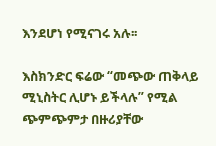እንደሆነ የሚናገሩ አሉ፡፡

እስክንድር ፍሬው “መጭው ጠቅላይ ሚኒስትር ሊሆኑ ይችላሉ” የሚል ጭምጭምታ በዙሪያቸው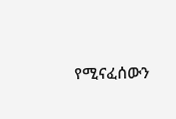የሚናፈሰውን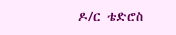ዶ/ር ቴድሮስ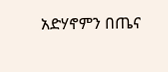አድሃኖምን በጤና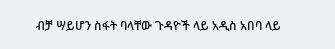ብቻ ሣይሆን ስፋት ባላቸው ጉዳዮች ላይ አዲስ አበባ ላይ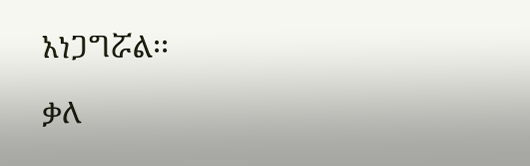አነጋግሯል፡፡

ቃለ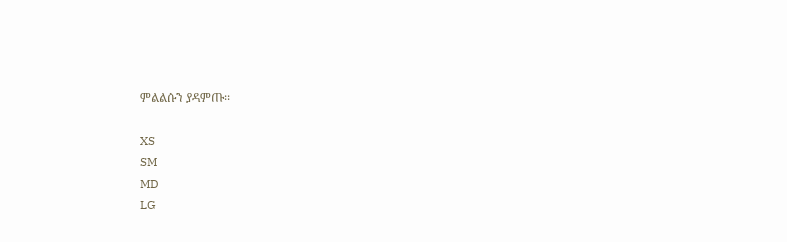ምልልሱን ያዳምጡ፡፡

XS
SM
MD
LG